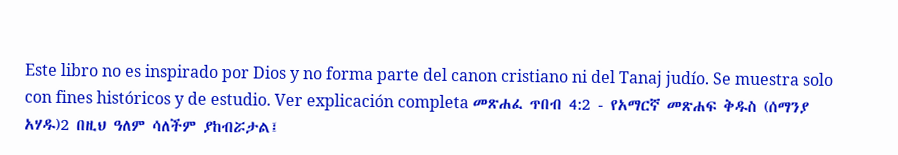Este libro no es inspirado por Dios y no forma parte del canon cristiano ni del Tanaj judío. Se muestra solo con fines históricos y de estudio. Ver explicación completa መጽሐፈ ጥበብ 4:2 - የአማርኛ መጽሐፍ ቅዱስ (ሰማንያ አሃዱ)2 በዚህ ዓለም ሳለችም ያከብሯታል፤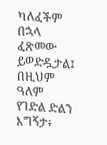ካለፈችም በኋላ ፈጽመው ይወድዷታል፤ በዚህም ዓለም የገድል ድልን እግኝታ፥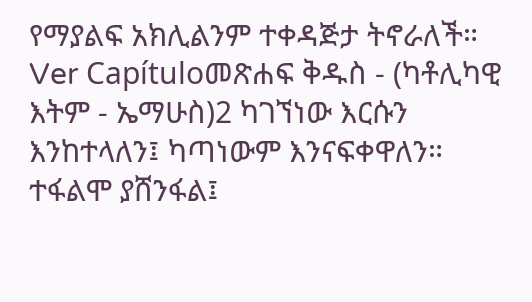የማያልፍ አክሊልንም ተቀዳጅታ ትኖራለች። Ver Capítuloመጽሐፍ ቅዱስ - (ካቶሊካዊ እትም - ኤማሁስ)2 ካገኘነው እርሱን እንከተላለን፤ ካጣነውም እንናፍቀዋለን። ተፋልሞ ያሸንፋል፤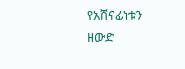የአሸናፊነቱን ዘውድ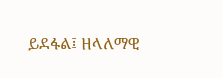ይደፋል፤ ዘላለማዊ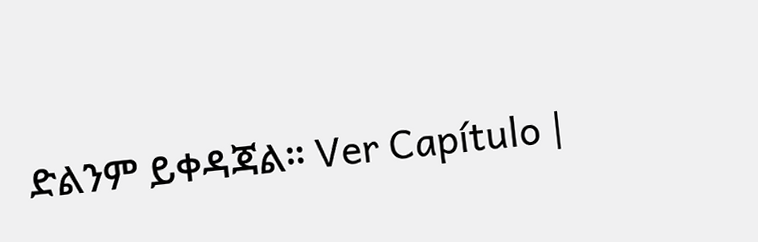ድልንም ይቀዳጃል። Ver Capítulo |